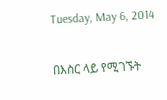Tuesday, May 6, 2014

በእስር ላይ የሚገኙት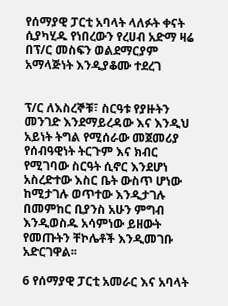የሰማያዊ ፓርቲ አባላት ላለፉት ቀናት ሲያካሂዱ የነበረውን የረሀብ አድማ ዛሬ በፕ/ር መስፍን ወልደማርያም አማላጅነት እንዲያቆሙ ተደረገ


ፕ/ር ለእስረኞቹ፣ ስርዓቱ የያዙትን መንገድ እንደማይረዳው እና እንዲህ አይነት ትግል የሚሰራው መጀመሪያ የሰብዓዊነት ትርጉም እና ክብር የሚገባው ስርዓት ሲኖር እንደሆነ አስረድተው እስር ቤት ውስጥ ሆነው ከሚታገሉ ወጥተው እንዲታገሉ በመምከር ቢያንስ አሁን ምግብ እንዲወስዱ አሳምነው ይዘውት የመጡትን ቸኮሌቶች እንዲመገቡ አድርገዋል፡፡

6 የሰማያዊ ፓርቲ አመራር እና አባላት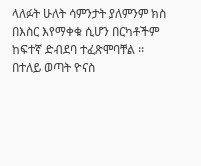ላለፉት ሁለት ሳምንታት ያለምንም ክስ በእስር እየማቀቁ ሲሆን በርካቶችም ከፍተኛ ድብደባ ተፈጽሞባቸል ፡፡ በተለይ ወጣት ዮናስ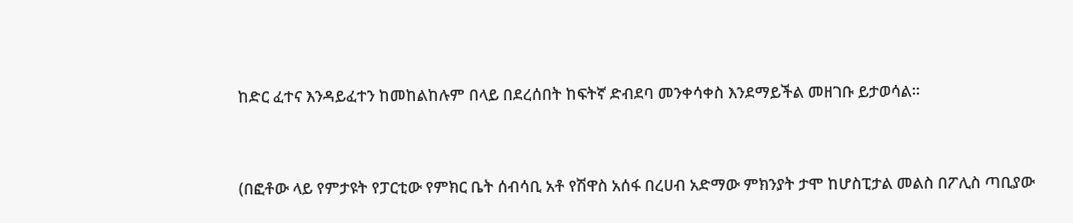ከድር ፈተና እንዳይፈተን ከመከልከሉም በላይ በደረሰበት ከፍትኛ ድብደባ መንቀሳቀስ እንደማይችል መዘገቡ ይታወሳል፡፡


(በፎቶው ላይ የምታዩት የፓርቲው የምክር ቤት ሰብሳቢ አቶ የሽዋስ አሰፋ በረሀብ አድማው ምክንያት ታሞ ከሆስፒታል መልስ በፖሊስ ጣቢያው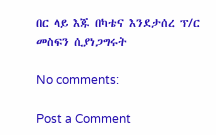በር ላይ እጁ በካቴና እንደታሰረ ፕ/ር መስፍን ሲያነጋግሩት

No comments:

Post a Comment